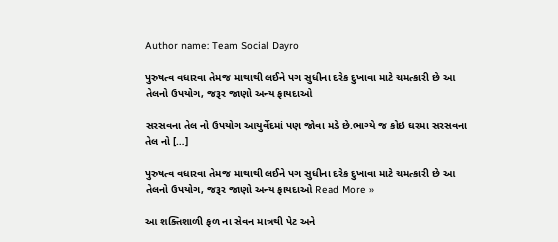Author name: Team Social Dayro

પુરુષત્વ વધારવા તેમજ માથાથી લઈને પગ સુધીના દરેક દુખાવા માટે ચમત્કારી છે આ તેલનો ઉપયોગ, જરૂર જાણો અન્ય ફાયદાઓ

સરસવના તેલ નો ઉપયોગ આયુર્વેદમાં પણ જોવા મડે છે.ભાગ્યે જ કોઇ ઘરમા સરસવના તેલ નો […]

પુરુષત્વ વધારવા તેમજ માથાથી લઈને પગ સુધીના દરેક દુખાવા માટે ચમત્કારી છે આ તેલનો ઉપયોગ, જરૂર જાણો અન્ય ફાયદાઓ Read More »

આ શક્તિશાળી ફળ ના સેવન માત્રથી પેટ અને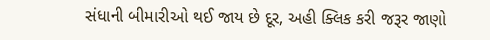સંધાની બીમારીઓ થઈ જાય છે દૂર, અહી ક્લિક કરી જરૂર જાણો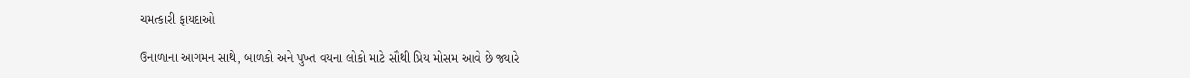ચમત્કારી ફાયદાઓ

ઉનાળાના આગમન સાથે, બાળકો અને પુખ્ત વયના લોકો માટે સૌથી પ્રિય મોસમ આવે છે જ્યારે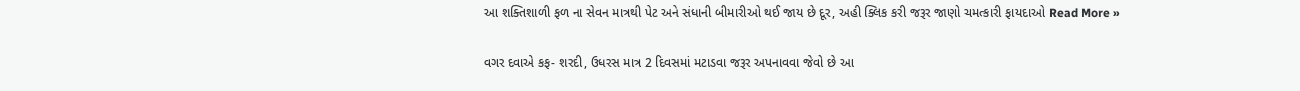આ શક્તિશાળી ફળ ના સેવન માત્રથી પેટ અને સંધાની બીમારીઓ થઈ જાય છે દૂર, અહી ક્લિક કરી જરૂર જાણો ચમત્કારી ફાયદાઓ Read More »

વગર દવાએ કફ- શરદી, ઉધરસ માત્ર 2 દિવસમાં મટાડવા જરૂર અપનાવવા જેવો છે આ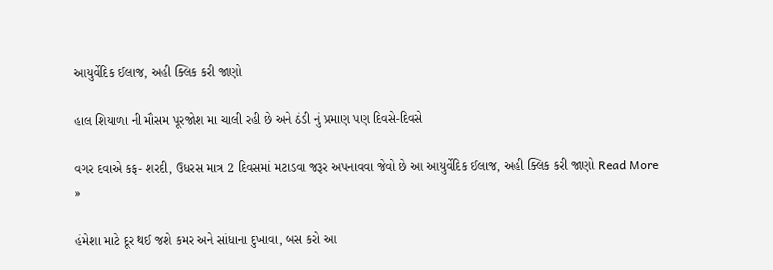આયુર્વેદિક ઈલાજ, અહી ક્લિક કરી જાણો

હાલ શિયાળા ની મૌસમ પૂરજોશ મા ચાલી રહી છે અને ઠંડી નું પ્રમાણ પણ દિવસે-દિવસે

વગર દવાએ કફ- શરદી, ઉધરસ માત્ર 2 દિવસમાં મટાડવા જરૂર અપનાવવા જેવો છે આ આયુર્વેદિક ઈલાજ, અહી ક્લિક કરી જાણો Read More »

હંમેશા માટે દૂર થઈ જશે કમર અને સાંધાના દુખાવા, બસ કરો આ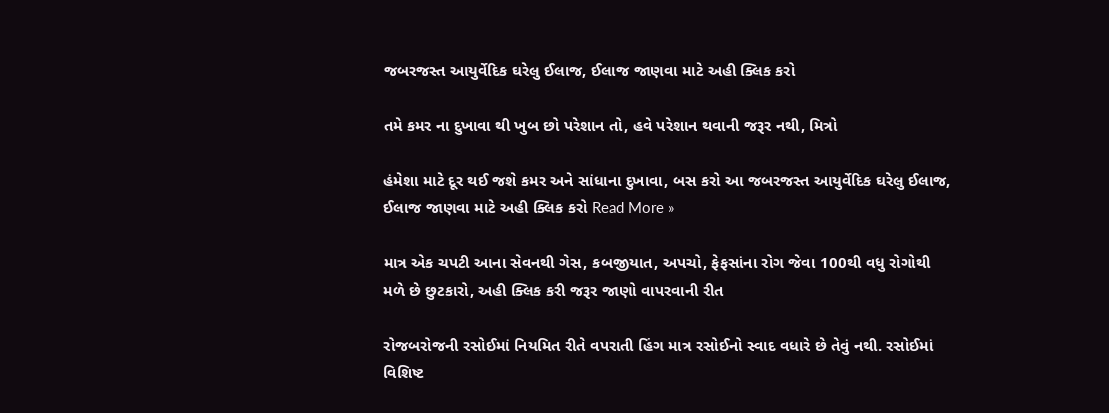જબરજસ્ત આયુર્વેદિક ઘરેલુ ઈલાજ, ઈલાજ જાણવા માટે અહી ક્લિક કરો

તમે કમર ના દુખાવા થી ખુબ છો પરેશાન તો, હવે પરેશાન થવાની જરૂર નથી, મિત્રો

હંમેશા માટે દૂર થઈ જશે કમર અને સાંધાના દુખાવા, બસ કરો આ જબરજસ્ત આયુર્વેદિક ઘરેલુ ઈલાજ, ઈલાજ જાણવા માટે અહી ક્લિક કરો Read More »

માત્ર એક ચપટી આના સેવનથી ગેસ, કબજીયાત, અપચો, ફેફસાંના રોગ જેવા 100થી વધુ રોગોથી મળે છે છુટકારો, અહી ક્લિક કરી જરૂર જાણો વાપરવાની રીત

રોજબરોજની રસોઈમાં નિયમિત રીતે વપરાતી હિંગ માત્ર રસોઈનો સ્વાદ વધારે છે તેવું નથી. રસોઈમાં વિશિષ્ટ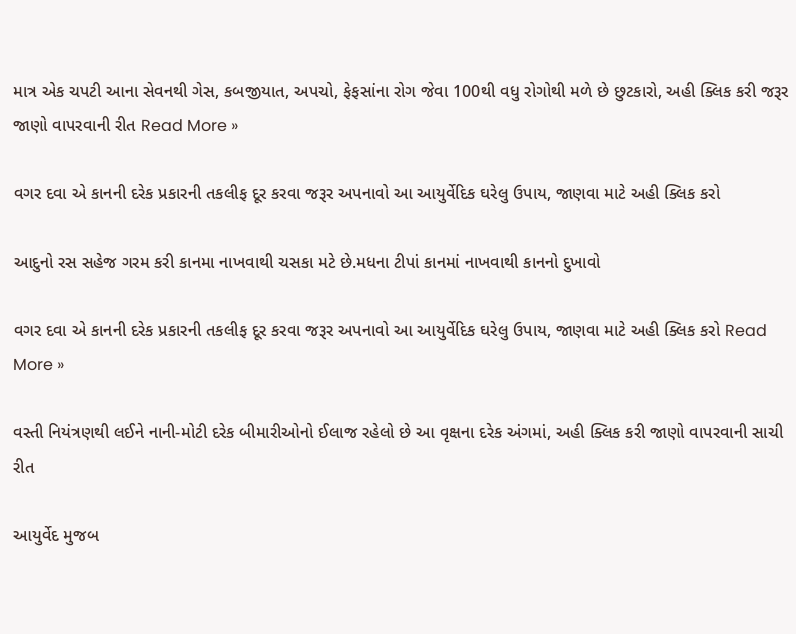માત્ર એક ચપટી આના સેવનથી ગેસ, કબજીયાત, અપચો, ફેફસાંના રોગ જેવા 100થી વધુ રોગોથી મળે છે છુટકારો, અહી ક્લિક કરી જરૂર જાણો વાપરવાની રીત Read More »

વગર દવા એ કાનની દરેક પ્રકારની તકલીફ દૂર કરવા જરૂર અપનાવો આ આયુર્વેદિક ઘરેલુ ઉપાય, જાણવા માટે અહી ક્લિક કરો

આદુનો રસ સહેજ ગરમ કરી કાનમા નાખવાથી ચસકા મટે છે.મધના ટીપાં કાનમાં નાખવાથી કાનનો દુખાવો

વગર દવા એ કાનની દરેક પ્રકારની તકલીફ દૂર કરવા જરૂર અપનાવો આ આયુર્વેદિક ઘરેલુ ઉપાય, જાણવા માટે અહી ક્લિક કરો Read More »

વસ્તી નિયંત્રણથી લઈને નાની-મોટી દરેક બીમારીઓનો ઈલાજ રહેલો છે આ વૃક્ષના દરેક અંગમાં, અહી ક્લિક કરી જાણો વાપરવાની સાચી રીત

આયુર્વેદ મુજબ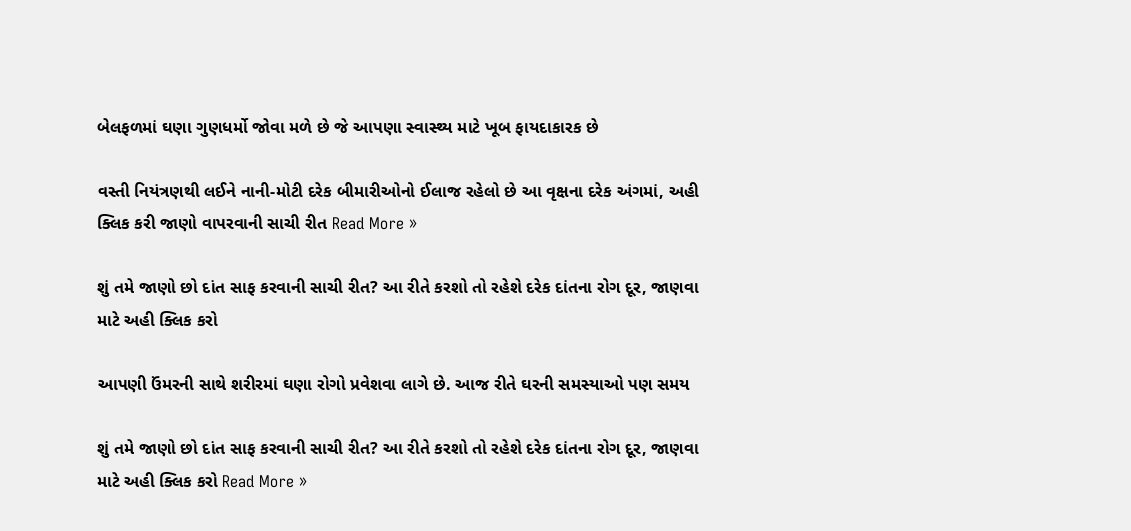બેલફળમાં ઘણા ગુણધર્મો જોવા મળે છે જે આપણા સ્વાસ્થ્ય માટે ખૂબ ફાયદાકારક છે

વસ્તી નિયંત્રણથી લઈને નાની-મોટી દરેક બીમારીઓનો ઈલાજ રહેલો છે આ વૃક્ષના દરેક અંગમાં, અહી ક્લિક કરી જાણો વાપરવાની સાચી રીત Read More »

શું તમે જાણો છો દાંત સાફ કરવાની સાચી રીત? આ રીતે કરશો તો રહેશે દરેક દાંતના રોગ દૂર, જાણવા માટે અહી ક્લિક કરો

આપણી ઉંમરની સાથે શરીરમાં ઘણા રોગો પ્રવેશવા લાગે છે. આજ રીતે ઘરની સમસ્યાઓ પણ સમય

શું તમે જાણો છો દાંત સાફ કરવાની સાચી રીત? આ રીતે કરશો તો રહેશે દરેક દાંતના રોગ દૂર, જાણવા માટે અહી ક્લિક કરો Read More »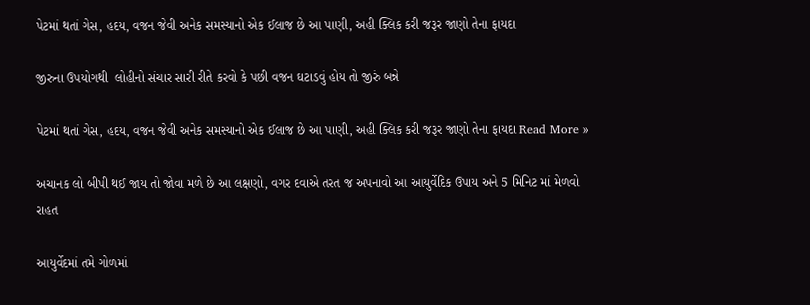પેટમાં થતાં ગેસ, હદય, વજન જેવી અનેક સમસ્યાનો એક ઈલાજ છે આ પાણી, અહી ક્લિક કરી જરૂર જાણો તેના ફાયદા

જીરુના ઉપયોગથી  લોહીનો સંચાર સારી રીતે કરવો કે પછી વજન ઘટાડવું હોય તો જીરું બન્ને

પેટમાં થતાં ગેસ, હદય, વજન જેવી અનેક સમસ્યાનો એક ઈલાજ છે આ પાણી, અહી ક્લિક કરી જરૂર જાણો તેના ફાયદા Read More »

અચાનક લો બીપી થઈ જાય તો જોવા મળે છે આ લક્ષણો, વગર દવાએ તરત જ અપનાવો આ આયુર્વેદિક ઉપાય અને 5 મિનિટ માં મેળવો રાહત

આયુર્વેદમાં તમે ગોળમાં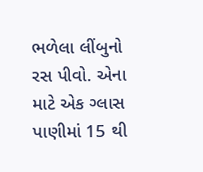ભળેલા લીંબુનો રસ પીવો. એના માટે એક ગ્લાસ પાણીમાં 15 થી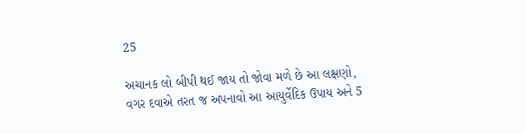25

અચાનક લો બીપી થઈ જાય તો જોવા મળે છે આ લક્ષણો, વગર દવાએ તરત જ અપનાવો આ આયુર્વેદિક ઉપાય અને 5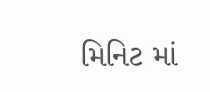મિનિટ માં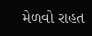મેળવો રાહત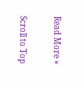Read More »

Scroll to Top